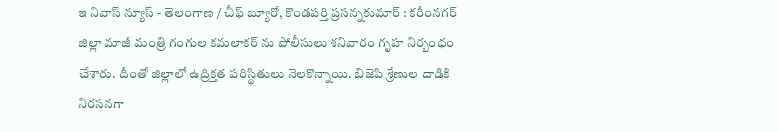ఇ నివాస్ న్యూస్ - తెలంగాణ / చీఫ్ బ్యూరో, కొండపర్తి ప్రసన్నకుమార్ : కరీంనగర్ జిల్లా మాజీ మంత్రి గంగుల కమలాకర్ ను పోలీసులు శనివారం గృహ నిర్బంధం చేశారు. దీంతో జిల్లాలో ఉద్రిక్తత పరిస్థితులు నెలకొన్నాయి. బిజెపి శ్రేణుల దాడికి నిరసనగా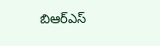బిఆర్ఎస్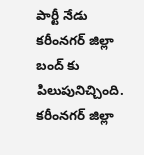పార్టీ నేడు కరీంనగర్ జిల్లా బంద్ కు పిలుపునిచ్చింది. కరీంనగర్ జిల్లా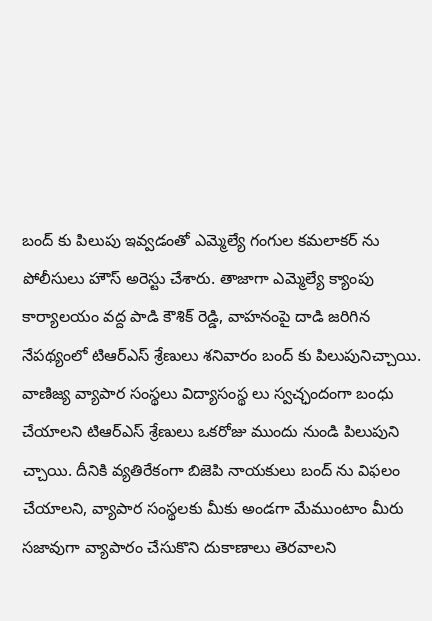బంద్ కు పిలుపు ఇవ్వడంతో ఎమ్మెల్యే గంగుల కమలాకర్ ను పోలీసులు హౌస్ అరెస్టు చేశారు. తాజాగా ఎమ్మెల్యే క్యాంపు కార్యాలయం వద్ద పాడి కౌశిక్ రెడ్డి, వాహనంపై దాడి జరిగిన నేపథ్యంలో టిఆర్ఎస్ శ్రేణులు శనివారం బంద్ కు పిలుపునిచ్చాయి. వాణిజ్య వ్యాపార సంస్థలు విద్యాసంస్థ లు స్వచ్ఛందంగా బంధు చేయాలని టిఆర్ఎస్ శ్రేణులు ఒకరోజు ముందు నుండి పిలుపుని చ్చాయి. దీనికి వ్యతిరేకంగా బిజెపి నాయకులు బంద్ ను విఫలం చేయాలని, వ్యాపార సంస్థలకు మీకు అండగా మేముంటాం మీరు సజావుగా వ్యాపారం చేసుకొని దుకాణాలు తెరవాలని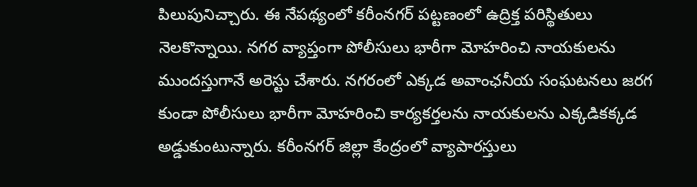పిలుపునిచ్చారు. ఈ నేపథ్యంలో కరీంనగర్ పట్టణంలో ఉద్రిక్త పరిస్థితులు నెలకొన్నాయి. నగర వ్యాప్తంగా పోలీసులు భారీగా మోహరించి నాయకులను ముందస్తుగానే అరెస్టు చేశారు. నగరంలో ఎక్కడ అవాంఛనీయ సంఘటనలు జరగ కుండా పోలీసులు భారీగా మోహరించి కార్యకర్తలను నాయకులను ఎక్కడికక్కడ అడ్డుకుంటున్నారు. కరీంనగర్ జిల్లా కేంద్రంలో వ్యాపారస్తులు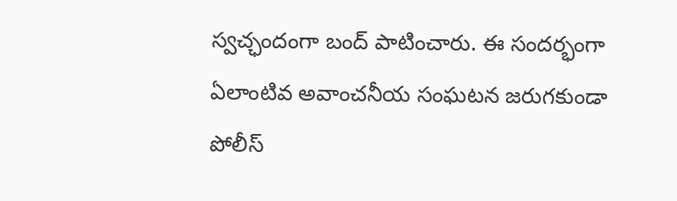స్వచ్ఛందంగా బంద్ పాటించారు. ఈ సందర్భంగా ఏలాంటివ అవాంచనీయ సంఘటన జరుగకుండా పోలీస్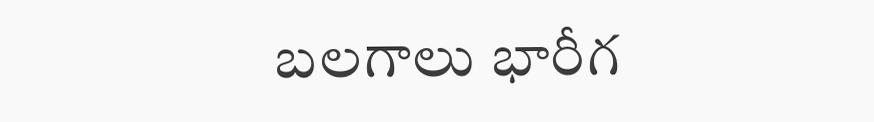బలగాలు భారీగ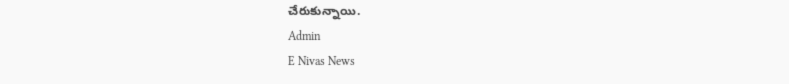చేరుకున్నాయి.
Admin
E Nivas News